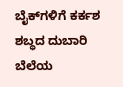ಬೈಕ್‌ಗಳಿಗೆ ಕರ್ಕಶ ಶಬ್ಧದ ದುಬಾರಿ ಬೆಲೆಯ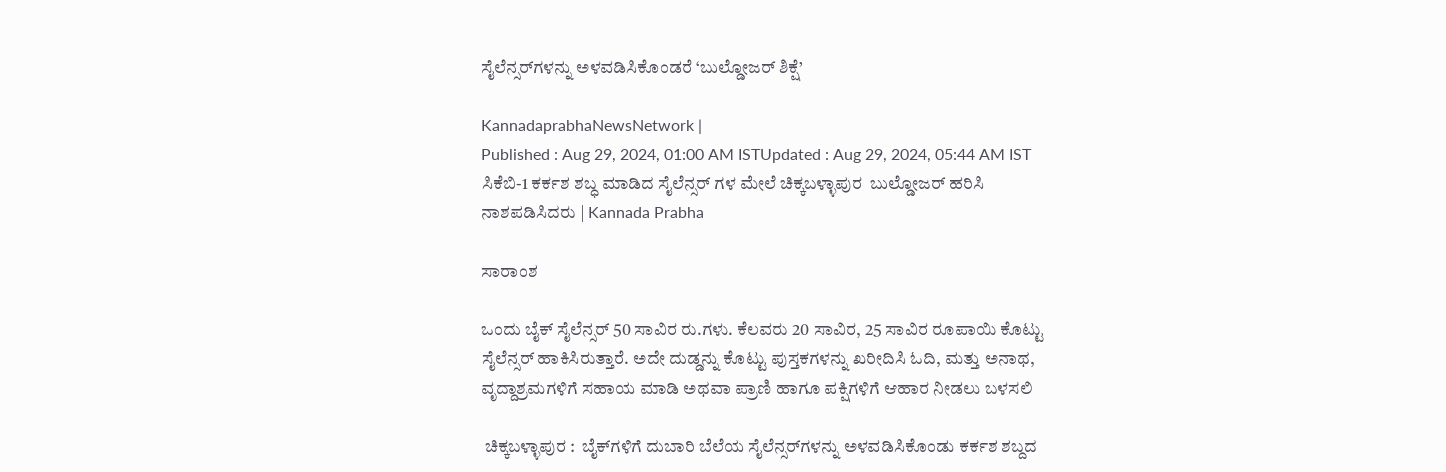ಸೈಲೆನ್ಸರ್‌ಗಳನ್ನು ಅಳವಡಿಸಿಕೊಂಡರೆ ‘ಬುಲ್ಡೋಜರ್ ಶಿಕ್ಷೆ’

KannadaprabhaNewsNetwork |
Published : Aug 29, 2024, 01:00 AM ISTUpdated : Aug 29, 2024, 05:44 AM IST
ಸಿಕೆಬಿ-1 ಕರ್ಕಶ ಶಬ್ಧ ಮಾಡಿದ ಸೈಲೆನ್ಸರ್ ಗಳ ಮೇಲೆ ಚಿಕ್ಕಬಳ್ಳಾಪುರ  ಬುಲ್ಡೋಜರ್ ಹರಿಸಿ ನಾಶಪಡಿಸಿದರು | Kannada Prabha

ಸಾರಾಂಶ

ಒಂದು ಬೈಕ್ ಸೈಲೆನ್ಸರ್ 50 ಸಾವಿರ ರು.ಗಳು. ಕೆಲವರು 20 ಸಾವಿರ, 25 ಸಾವಿರ ರೂಪಾಯಿ ಕೊಟ್ಟು ಸೈಲೆನ್ಸರ್ ಹಾಕಿಸಿರುತ್ತಾರೆ. ಅದೇ ದುಡ್ಡನ್ನು ಕೊಟ್ಟು ಪುಸ್ತಕಗಳನ್ನು ಖರೀದಿಸಿ ಓದಿ, ಮತ್ತು ಅನಾಥ, ವೃದ್ದಾಶ್ರಮಗಳಿಗೆ ಸಹಾಯ ಮಾಡಿ ಅಥವಾ ಪ್ರಾಣಿ ಹಾಗೂ ಪಕ್ಷಿಗಳಿಗೆ ಆಹಾರ ನೀಡಲು ಬಳಸಲಿ

 ಚಿಕ್ಕಬಳ್ಳಾಪುರ :  ಬೈಕ್‌ಗಳಿಗೆ ದುಬಾರಿ ಬೆಲೆಯ ಸೈಲೆನ್ಸರ್‌ಗಳನ್ನು ಅಳವಡಿಸಿಕೊಂಡು ಕರ್ಕಶ ಶಬ್ದದ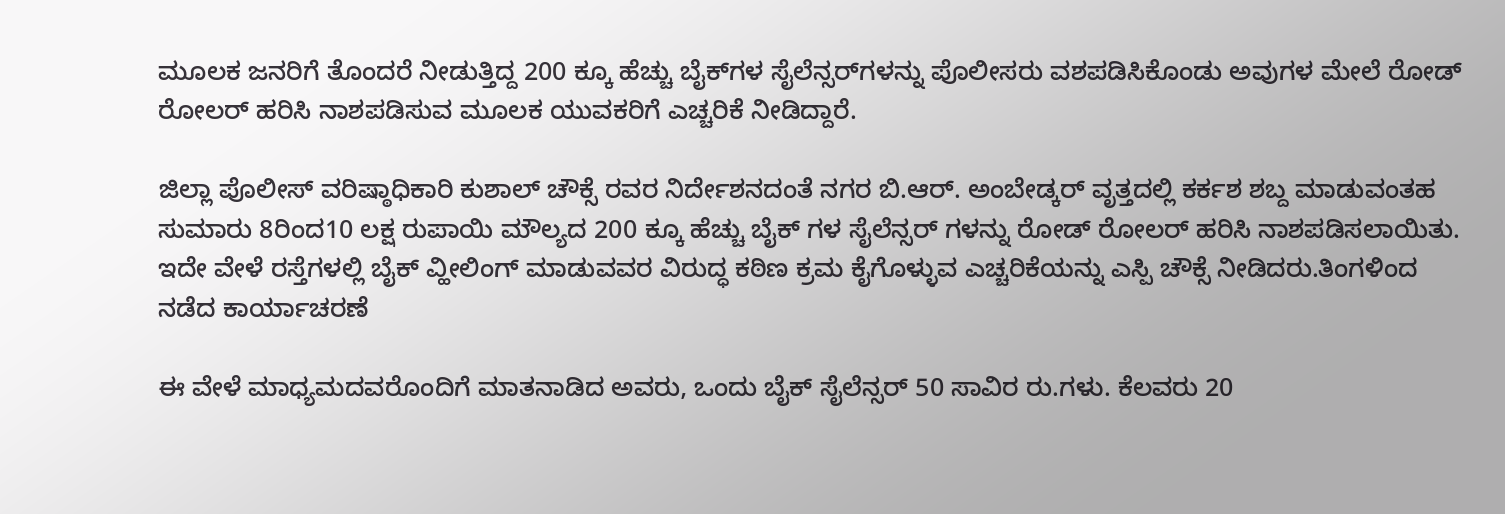ಮೂಲಕ ಜನರಿಗೆ ತೊಂದರೆ ನೀಡುತ್ತಿದ್ದ 200 ಕ್ಕೂ ಹೆಚ್ಚು ಬೈಕ್‌ಗಳ ಸೈಲೆನ್ಸರ್‌ಗಳನ್ನು ಪೊಲೀಸರು ವಶಪಡಿಸಿಕೊಂಡು ಅವುಗಳ ಮೇಲೆ ರೋಡ್‌ ರೋಲರ್‌ ಹರಿಸಿ ನಾಶಪಡಿಸುವ ಮೂಲಕ ಯುವಕರಿಗೆ ಎಚ್ಚರಿಕೆ ನೀಡಿದ್ದಾರೆ.

ಜಿಲ್ಲಾ ಪೊಲೀಸ್ ವರಿಷ್ಠಾಧಿಕಾರಿ ಕುಶಾಲ್ ಚೌಕ್ಸೆ ರವರ ನಿರ್ದೇಶನದಂತೆ ನಗರ ಬಿ.ಆರ್. ಅಂಬೇಡ್ಕರ್ ವೃತ್ತದಲ್ಲಿ ಕರ್ಕಶ ಶಬ್ದ ಮಾಡುವಂತಹ ಸುಮಾರು 8ರಿಂದ10 ಲಕ್ಷ ರುಪಾಯಿ ಮೌಲ್ಯದ 200 ಕ್ಕೂ ಹೆಚ್ಚು ಬೈಕ್ ಗಳ ಸೈಲೆನ್ಸರ್ ಗಳನ್ನು ರೋಡ್ ರೋಲರ್‌ ಹರಿಸಿ ನಾಶಪಡಿಸಲಾಯಿತು. ಇದೇ ವೇಳೆ ರಸ್ತೆಗಳಲ್ಲಿ ಬೈಕ್ ವ್ಹೀಲಿಂಗ್ ಮಾಡುವವರ ವಿರುದ್ಧ ಕಠಿಣ ಕ್ರಮ ಕೈಗೊಳ್ಳುವ ಎಚ್ಚರಿಕೆಯನ್ನು ಎಸ್ಪಿ ಚೌಕ್ಸೆ ನೀಡಿದರು.ತಿಂಗಳಿಂದ ನಡೆದ ಕಾರ್ಯಾಚರಣೆ

ಈ ವೇಳೆ ಮಾಧ್ಯಮದವರೊಂದಿಗೆ ಮಾತನಾಡಿದ ಅವರು, ಒಂದು ಬೈಕ್ ಸೈಲೆನ್ಸರ್ 50 ಸಾವಿರ ರು.ಗಳು. ಕೆಲವರು 20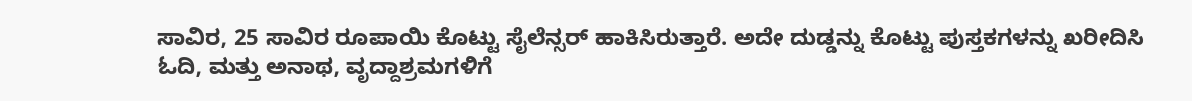ಸಾವಿರ, 25 ಸಾವಿರ ರೂಪಾಯಿ ಕೊಟ್ಟು ಸೈಲೆನ್ಸರ್ ಹಾಕಿಸಿರುತ್ತಾರೆ. ಅದೇ ದುಡ್ಡನ್ನು ಕೊಟ್ಟು ಪುಸ್ತಕಗಳನ್ನು ಖರೀದಿಸಿ ಓದಿ, ಮತ್ತು ಅನಾಥ, ವೃದ್ದಾಶ್ರಮಗಳಿಗೆ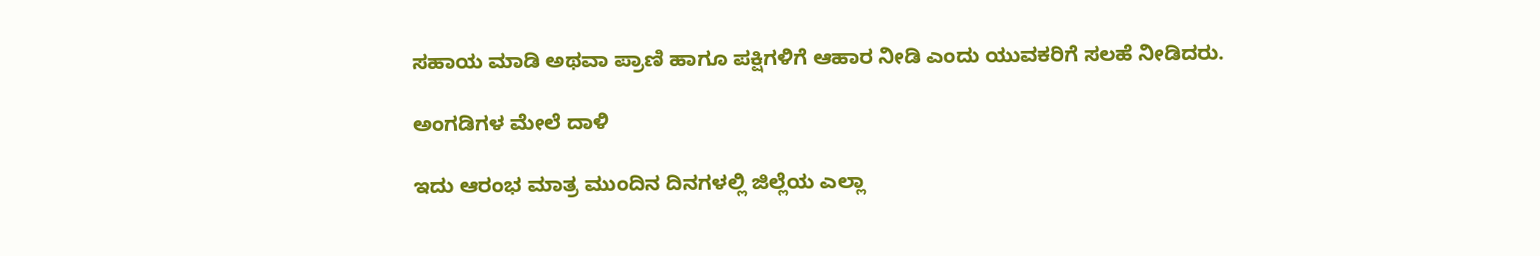ಸಹಾಯ ಮಾಡಿ ಅಥವಾ ಪ್ರಾಣಿ ಹಾಗೂ ಪಕ್ಷಿಗಳಿಗೆ ಆಹಾರ ನೀಡಿ ಎಂದು ಯುವಕರಿಗೆ ಸಲಹೆ ನೀಡಿದರು.

ಅಂಗಡಿಗಳ ಮೇಲೆ ದಾಳಿ

ಇದು ಆರಂಭ ಮಾತ್ರ ಮುಂದಿನ ದಿನಗಳಲ್ಲಿ ಜಿಲ್ಲೆಯ ಎಲ್ಲಾ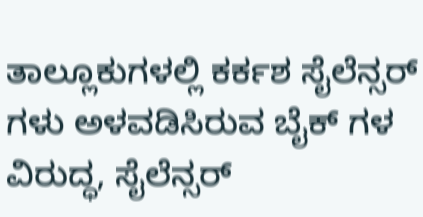ತಾಲ್ಲೂಕುಗಳಲ್ಲಿ ಕರ್ಕಶ ಸೈಲೆನ್ಸರ್ ಗಳು ಅಳವಡಿಸಿರುವ ಬೈಕ್ ಗಳ ವಿರುದ್ಧ, ಸೈಲೆನ್ಸರ್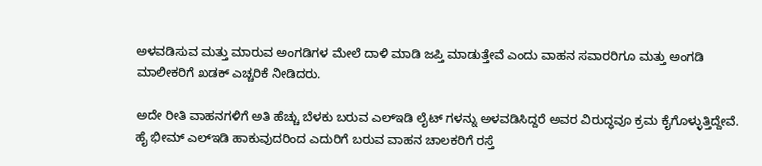ಅಳವಡಿಸುವ ಮತ್ತು ಮಾರುವ ಅಂಗಡಿಗಳ ಮೇಲೆ ದಾಳಿ ಮಾಡಿ ಜಪ್ತಿ ಮಾಡುತ್ತೇವೆ ಎಂದು ವಾಹನ ಸವಾರರಿಗೂ ಮತ್ತು ಅಂಗಡಿ ಮಾಲೀಕರಿಗೆ ಖಡಕ್ ಎಚ್ಚರಿಕೆ ನೀಡಿದರು.

ಅದೇ ರೀತಿ ವಾಹನಗಳಿಗೆ ಅತಿ ಹೆಚ್ಚು ಬೆಳಕು ಬರುವ ಎಲ್ಇಡಿ ಲೈಟ್ ಗಳನ್ನು ಅಳವಡಿಸಿದ್ದರೆ ಅವರ ವಿರುದ್ಧವೂ ಕ್ರಮ ಕೈಗೊಳ್ಳುತ್ತಿದ್ದೇವೆ. ಹೈ ಭೀಮ್ ಎಲ್ಇಡಿ ಹಾಕುವುದರಿಂದ ಎದುರಿಗೆ ಬರುವ ವಾಹನ ಚಾಲಕರಿಗೆ ರಸ್ತೆ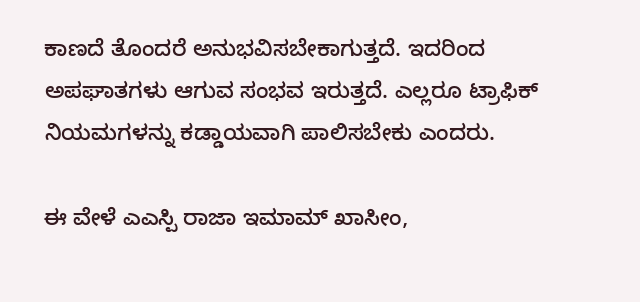ಕಾಣದೆ ತೊಂದರೆ ಅನುಭವಿಸಬೇಕಾಗುತ್ತದೆ. ಇದರಿಂದ ಅಪಘಾತಗಳು ಆಗುವ ಸಂಭವ ಇರುತ್ತದೆ. ಎಲ್ಲರೂ ಟ್ರಾಫಿಕ್ ನಿಯಮಗಳನ್ನು ಕಡ್ಡಾಯವಾಗಿ ಪಾಲಿಸಬೇಕು ಎಂದರು.

ಈ ವೇಳೆ ಎಎಸ್ಪಿ ರಾಜಾ ಇಮಾಮ್ ಖಾಸೀಂ,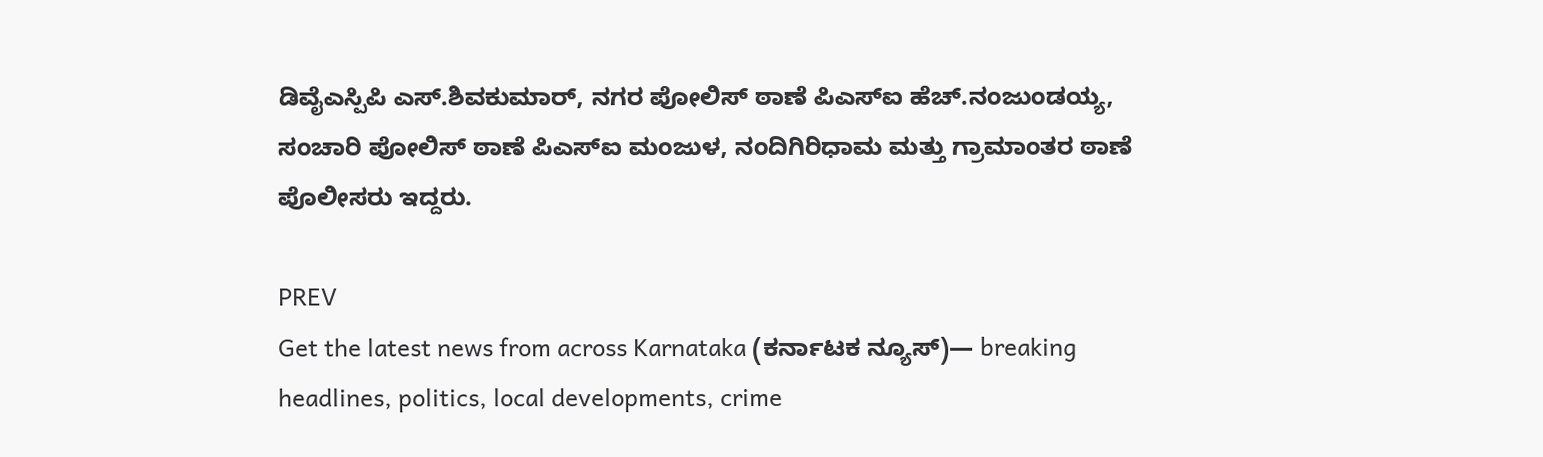ಡಿವೈಎಸ್ಪಿಪಿ ಎಸ್.ಶಿವಕುಮಾರ್, ನಗರ ಪೋಲಿಸ್ ಠಾಣೆ ಪಿಎಸ್ಐ ಹೆಚ್.ನಂಜುಂಡಯ್ಯ, ಸಂಚಾರಿ ಪೋಲಿಸ್ ಠಾಣೆ ಪಿಎಸ್ಐ ಮಂಜುಳ, ನಂದಿಗಿರಿಧಾಮ ಮತ್ತು ಗ್ರಾಮಾಂತರ ಠಾಣೆ ಪೊಲೀಸರು ಇದ್ದರು.

PREV
Get the latest news from across Karnataka (ಕರ್ನಾಟಕ ನ್ಯೂಸ್)— breaking headlines, politics, local developments, crime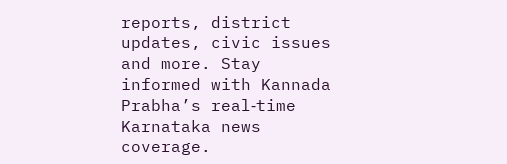reports, district updates, civic issues and more. Stay informed with Kannada Prabha’s real‑time Karnataka news coverage.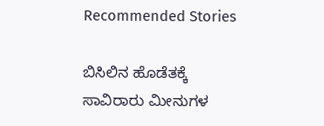Recommended Stories

ಬಿಸಿಲಿನ ಹೊಡೆತಕ್ಕೆ ಸಾವಿರಾರು ಮೀನುಗಳ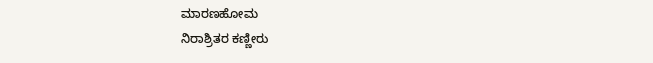ಮಾರಣಹೋಮ
ನಿರಾಶ್ರಿತರ ಕಣ್ಣೀರು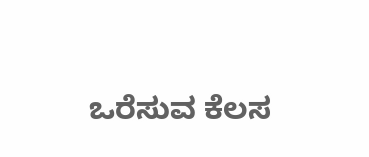ಒರೆಸುವ ಕೆಲಸ